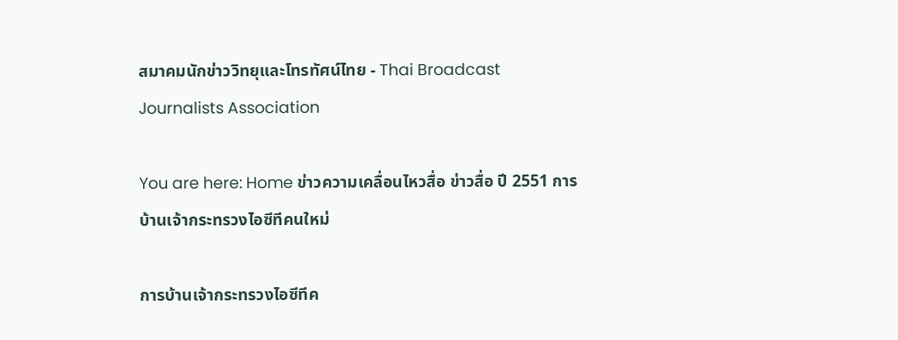สมาคมนักข่าววิทยุและโทรทัศน์ไทย - Thai Broadcast Journalists Association

You are here: Home ข่าวความเคลื่อนไหวสื่อ ข่าวสื่อ ปี 2551 การบ้านเจ้ากระทรวงไอซีทีคนใหม่

การบ้านเจ้ากระทรวงไอซีทีค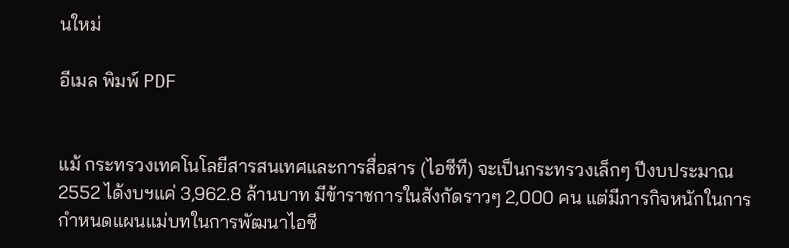นใหม่

อีเมล พิมพ์ PDF


แม้ กระทรวงเทคโนโลยีสารสนเทศและการสื่อสาร (ไอซีที) จะเป็นกระทรวงเล็กๆ ปีงบประมาณ 2552 ได้งบฯแค่ 3,962.8 ล้านบาท มีข้าราชการในสังกัดราวๆ 2,000 คน แต่มีภารกิจหนักในการกำหนดแผนแม่บทในการพัฒนาไอซี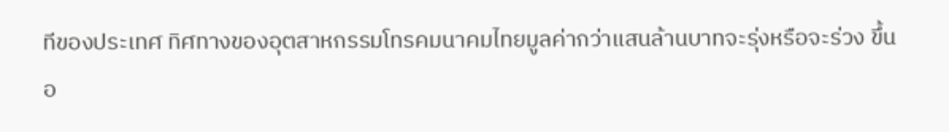ทีของประเทศ ทิศทางของอุตสาหกรรมโทรคมนาคมไทยมูลค่ากว่าแสนล้านบาทจะรุ่งหรือจะร่วง ขึ้นอ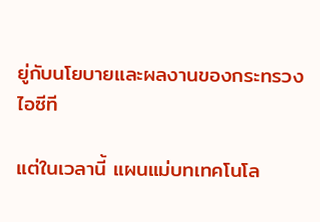ยู่กับนโยบายและผลงานของกระทรวงไอซีที

แต่ในเวลานี้ แผนแม่บทเทคโนโล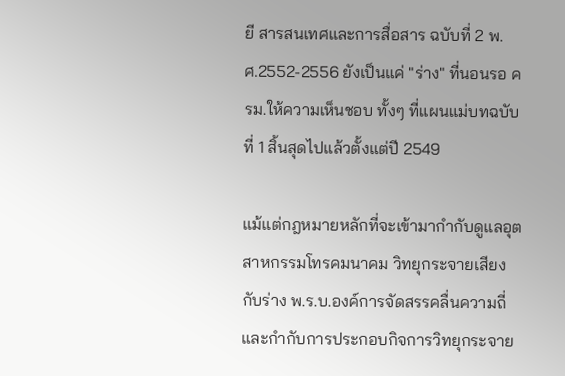ยี สารสนเทศและการสื่อสาร ฉบับที่ 2 พ.ศ.2552-2556 ยังเป็นแค่ "ร่าง" ที่นอนรอ ครม.ให้ความเห็นชอบ ทั้งๆ ที่แผนแม่บทฉบับที่ 1 สิ้นสุดไปแล้วตั้งแต่ปี 2549

แม้แต่กฎหมายหลักที่จะเข้ามากำกับดูแลอุตสาหกรรมโทรคมนาคม วิทยุกระจายเสียง กับร่าง พ.ร.บ.องค์การจัดสรรคลื่นความถี่ และกำกับการประกอบกิจการวิทยุกระจาย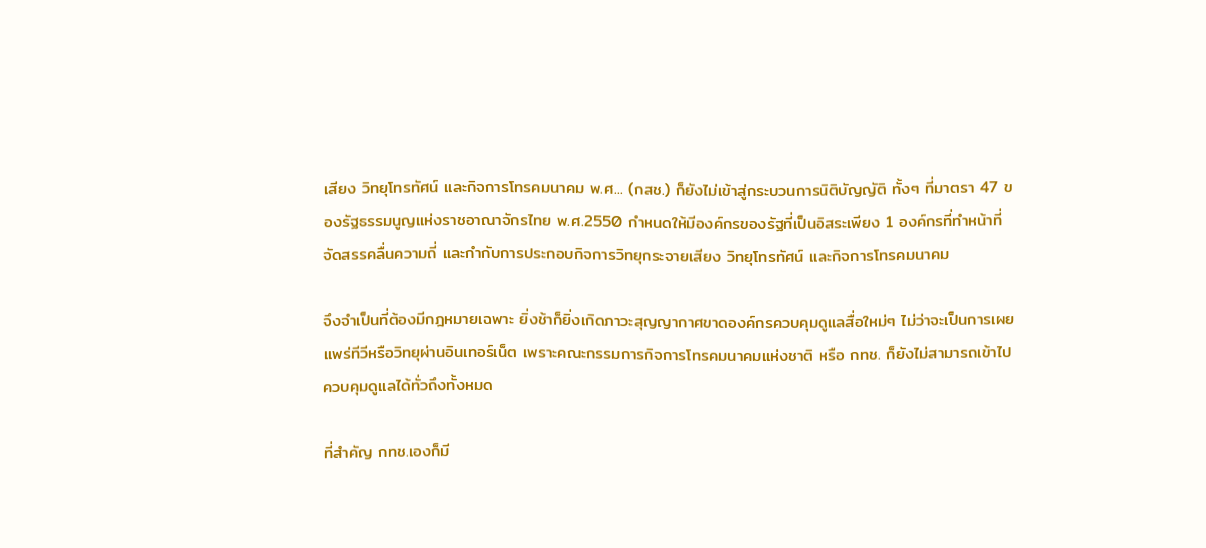เสียง วิทยุโทรทัศน์ และกิจการโทรคมนาคม พ.ศ... (กสช.) ก็ยังไม่เข้าสู่กระบวนการนิติบัญญัติ ทั้งๆ ที่มาตรา 47 ของรัฐธรรมนูญแห่งราชอาณาจักรไทย พ.ศ.2550 กำหนดให้มีองค์กรของรัฐที่เป็นอิสระเพียง 1 องค์กรที่ทำหน้าที่จัดสรรคลื่นความถี่ และกำกับการประกอบกิจการวิทยุกระจายเสียง วิทยุโทรทัศน์ และกิจการโทรคมนาคม

จึงจำเป็นที่ต้องมีกฎหมายเฉพาะ ยิ่งช้าก็ยิ่งเกิดภาวะสุญญากาศขาดองค์กรควบคุมดูแลสื่อใหม่ๆ ไม่ว่าจะเป็นการเผยแพร่ทีวีหรือวิทยุผ่านอินเทอร์เน็ต เพราะคณะกรรมการกิจการโทรคมนาคมแห่งชาติ หรือ กทช. ก็ยังไม่สามารถเข้าไปควบคุมดูแลได้ทั่วถึงทั้งหมด

ที่สำคัญ กทช.เองก็มี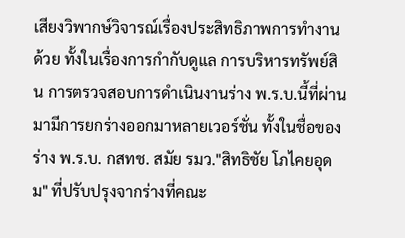เสียงวิพากษ์วิจารณ์เรื่องประสิทธิภาพการทำงานด้วย ทั้งในเรื่องการกำกับดูแล การบริหารทรัพย์สิน การตรวจสอบการดำเนินงานร่าง พ.ร.บ.นี้ที่ผ่านมามีการยกร่างออกมาหลายเวอร์ชั่น ทั้งในชื่อของร่าง พ.ร.บ. กสทช. สมัย รมว."สิทธิชัย โภไคยอุดม" ที่ปรับปรุงจากร่างที่คณะ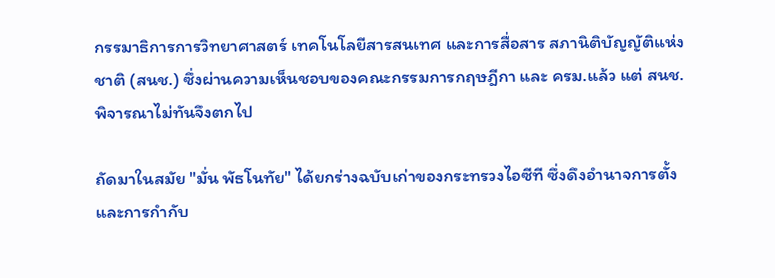กรรมาธิการการวิทยาศาสตร์ เทคโนโลยีสารสนเทศ และการสื่อสาร สภานิติบัญญัติแห่งชาติ (สนช.) ซึ่งผ่านความเห็นชอบของคณะกรรมการกฤษฎีกา และ ครม.แล้ว แต่ สนช.พิจารณาไม่ทันจึงตกไป

ถัดมาในสมัย "มั่น พัธโนทัย" ได้ยกร่างฉบับเก่าของกระทรวงไอซีที ซึ่งดึงอำนาจการตั้งและการกำกับ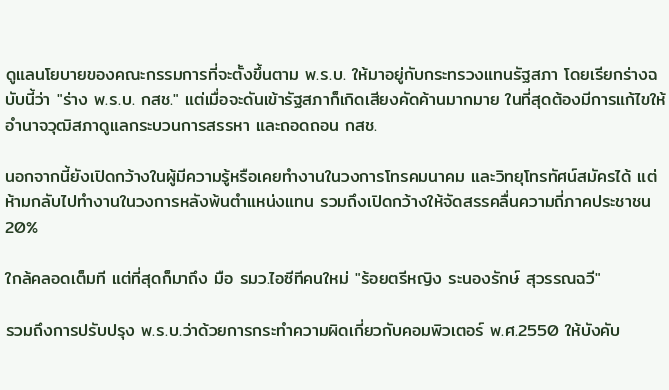ดูแลนโยบายของคณะกรรมการที่จะตั้งขึ้นตาม พ.ร.บ. ให้มาอยู่กับกระทรวงแทนรัฐสภา โดยเรียกร่างฉบับนี้ว่า "ร่าง พ.ร.บ. กสช." แต่เมื่อจะดันเข้ารัฐสภาก็เกิดเสียงคัดค้านมากมาย ในที่สุดต้องมีการแก้ไขให้อำนาจวุฒิสภาดูแลกระบวนการสรรหา และถอดถอน กสช.

นอกจากนี้ยังเปิดกว้างในผู้มีความรู้หรือเคยทำงานในวงการโทรคมนาคม และวิทยุโทรทัศน์สมัครได้ แต่ห้ามกลับไปทำงานในวงการหลังพ้นตำแหน่งแทน รวมถึงเปิดกว้างให้จัดสรรคลื่นความถี่ภาคประชาชน 20%

ใกล้คลอดเต็มที แต่ที่สุดก็มาถึง มือ รมว.ไอซีทีคนใหม่ "ร้อยตรีหญิง ระนองรักษ์ สุวรรณฉวี"

รวมถึงการปรับปรุง พ.ร.บ.ว่าด้วยการกระทำความผิดเกี่ยวกับคอมพิวเตอร์ พ.ศ.2550 ให้บังคับ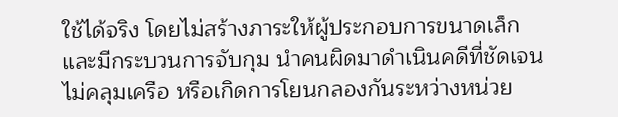ใช้ได้จริง โดยไม่สร้างภาระให้ผู้ประกอบการขนาดเล็ก และมีกระบวนการจับกุม นำคนผิดมาดำเนินคดีที่ชัดเจนไม่คลุมเครือ หรือเกิดการโยนกลองกันระหว่างหน่วย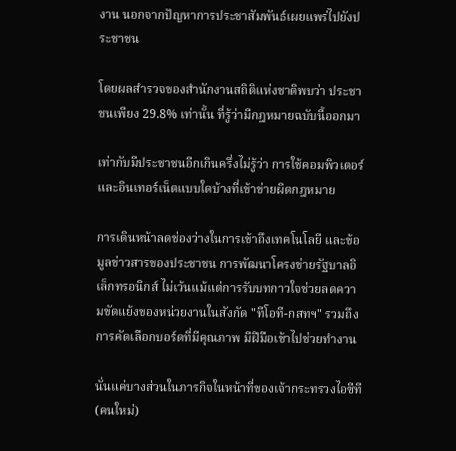งาน นอกจากปัญหาการประชาสัมพันธ์เผยแพร่ไปยังประชาชน

โดยผลสำรวจของสำนักงานสถิติแห่งชาติพบว่า ประชาชนเพียง 29.8% เท่านั้น ที่รู้ว่ามีกฎหมายฉบับนี้ออกมา

เท่ากับมีประชาชนอีกเกินครึ่งไม่รู้ว่า การใช้คอมพิวเตอร์และอินเทอร์เน็ตแบบใดบ้างที่เข้าข่ายผิดกฎหมาย

การเดินหน้าลดช่องว่างในการเข้าถึงเทคโนโลยี และข้อมูลข่าวสารของประชาชน การพัฒนาโครงข่ายรัฐบาลอิเล็กทรอนิกส์ ไม่เว้นแม้แต่การรับบทกาวใจช่วยลดความขัดแย้งของหน่วยงานในสังกัด "ทีโอที-กสทฯ" รวมถึงการคัดเลือกบอร์ดที่มีคุณภาพ มีฝีมือเข้าไปช่วยทำงาน

นั่นแค่บางส่วนในภารกิจในหน้าที่ของเจ้ากระทรวงไอซีที (คนใหม่)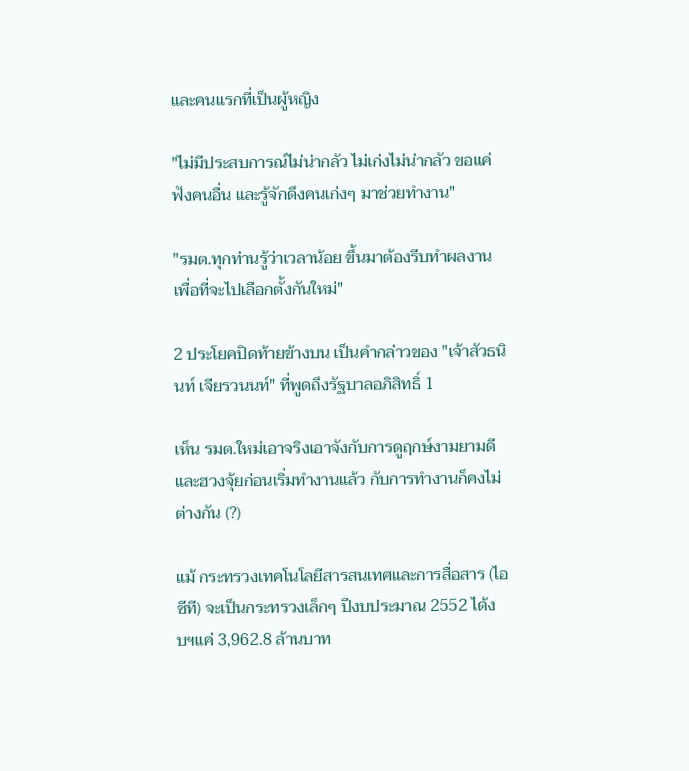และคนแรกที่เป็นผู้หญิง

"ไม่มีประสบการณ์ไม่น่ากลัว ไม่เก่งไม่น่ากลัว ขอแค่ฟังคนอื่น และรู้จักดึงคนเก่งๆ มาช่วยทำงาน"

"รมต.ทุกท่านรู้ว่าเวลาน้อย ขึ้นมาต้องรีบทำผลงานเพื่อที่จะไปเลือกตั้งกันใหม่"

2 ประโยคปิดท้ายข้างบน เป็นคำกล่าวของ "เจ้าสัวธนินท์ เจียรวนนท์" ที่พูดถึงรัฐบาลอภิสิทธิ์ 1

เห็น รมต.ใหม่เอาจริงเอาจังกับการดูฤกษ์งามยามดี และฮวงจุ้ยก่อนเริ่มทำงานแล้ว กับการทำงานก็คงไม่ต่างกัน (?)

แม้ กระทรวงเทคโนโลยีสารสนเทศและการสื่อสาร (ไอซีที) จะเป็นกระทรวงเล็กๆ ปีงบประมาณ 2552 ได้งบฯแค่ 3,962.8 ล้านบาท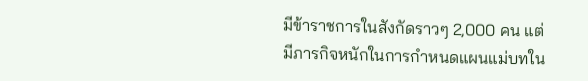มีข้าราชการในสังกัดราวๆ 2,000 คน แต่มีภารกิจหนักในการกำหนดแผนแม่บทใน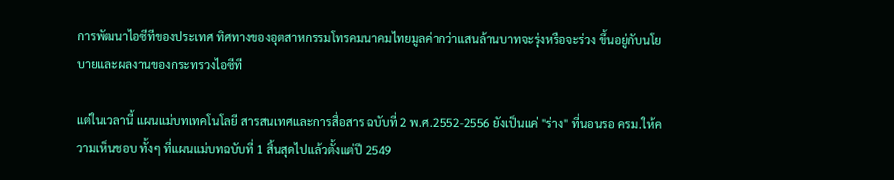การพัฒนาไอซีทีของประเทศ ทิศทางของอุตสาหกรรมโทรคมนาคมไทยมูลค่ากว่าแสนล้านบาทจะรุ่งหรือจะร่วง ขึ้นอยู่กับนโยบายและผลงานของกระทรวงไอซีที

แต่ในเวลานี้ แผนแม่บทเทคโนโลยี สารสนเทศและการสื่อสาร ฉบับที่ 2 พ.ศ.2552-2556 ยังเป็นแค่ "ร่าง" ที่นอนรอ ครม.ให้ความเห็นชอบ ทั้งๆ ที่แผนแม่บทฉบับที่ 1 สิ้นสุดไปแล้วตั้งแต่ปี 2549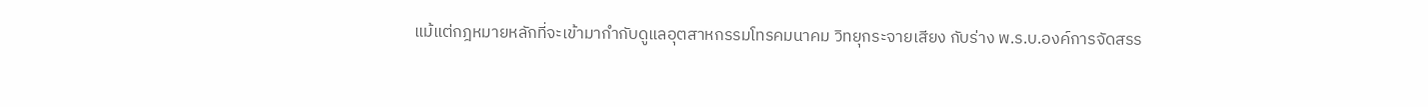แม้แต่กฎหมายหลักที่จะเข้ามากำกับดูแลอุตสาหกรรมโทรคมนาคม วิทยุกระจายเสียง กับร่าง พ.ร.บ.องค์การจัดสรร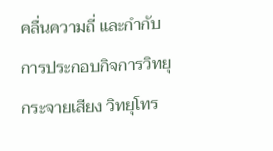คลื่นความถี่ และกำกับการประกอบกิจการวิทยุกระจายเสียง วิทยุโทร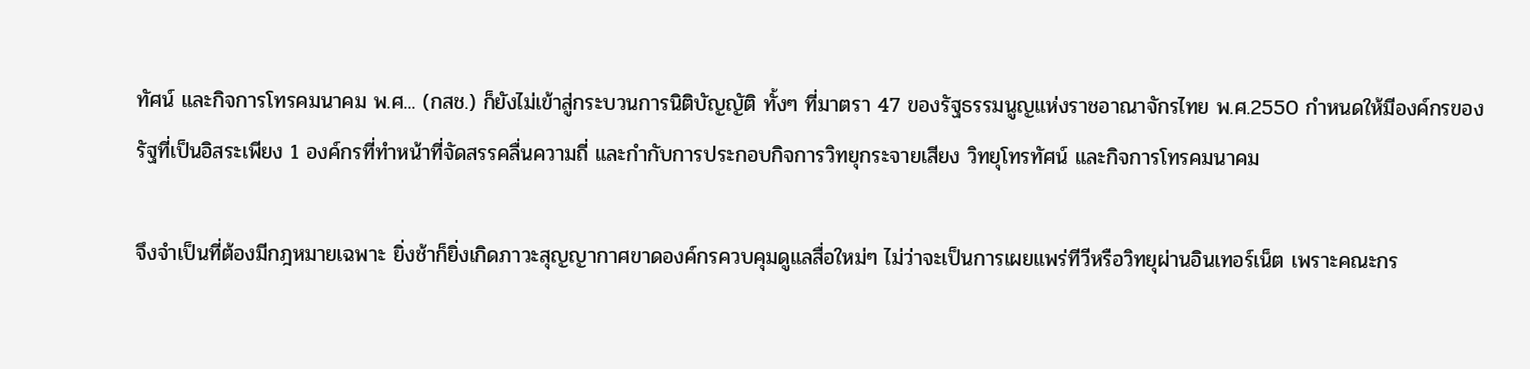ทัศน์ และกิจการโทรคมนาคม พ.ศ... (กสช.) ก็ยังไม่เข้าสู่กระบวนการนิติบัญญัติ ทั้งๆ ที่มาตรา 47 ของรัฐธรรมนูญแห่งราชอาณาจักรไทย พ.ศ.2550 กำหนดให้มีองค์กรของรัฐที่เป็นอิสระเพียง 1 องค์กรที่ทำหน้าที่จัดสรรคลื่นความถี่ และกำกับการประกอบกิจการวิทยุกระจายเสียง วิทยุโทรทัศน์ และกิจการโทรคมนาคม

จึงจำเป็นที่ต้องมีกฎหมายเฉพาะ ยิ่งช้าก็ยิ่งเกิดภาวะสุญญากาศขาดองค์กรควบคุมดูแลสื่อใหม่ๆ ไม่ว่าจะเป็นการเผยแพร่ทีวีหรือวิทยุผ่านอินเทอร์เน็ต เพราะคณะกร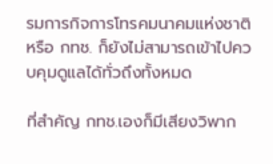รมการกิจการโทรคมนาคมแห่งชาติ หรือ กทช. ก็ยังไม่สามารถเข้าไปควบคุมดูแลได้ทั่วถึงทั้งหมด

ที่สำคัญ กทช.เองก็มีเสียงวิพาก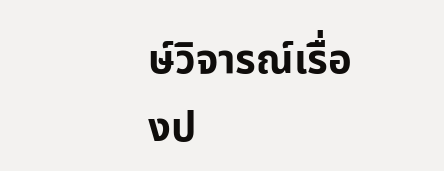ษ์วิจารณ์เรื่องป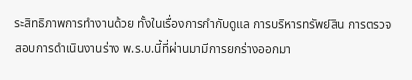ระสิทธิภาพการทำงานด้วย ทั้งในเรื่องการกำกับดูแล การบริหารทรัพย์สิน การตรวจสอบการดำเนินงานร่าง พ.ร.บ.นี้ที่ผ่านมามีการยกร่างออกมา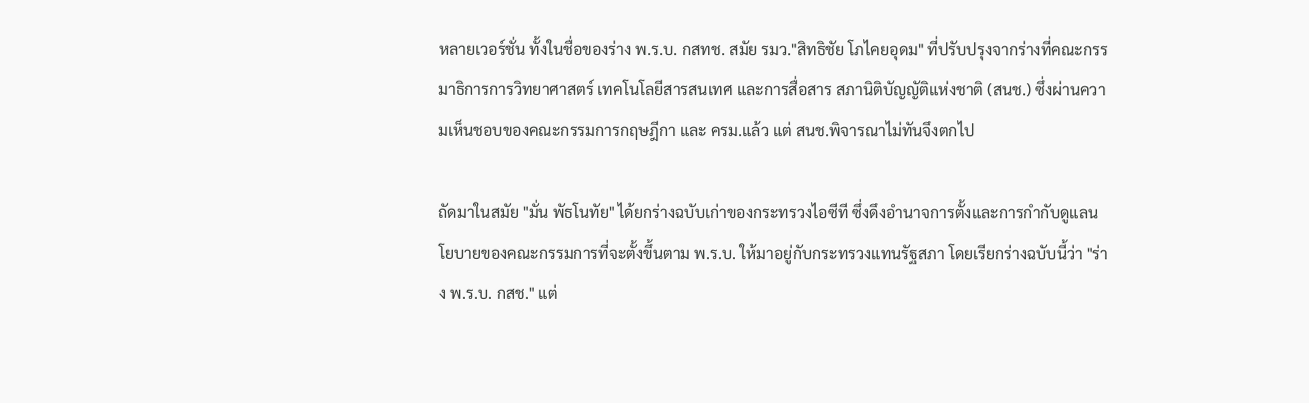หลายเวอร์ชั่น ทั้งในชื่อของร่าง พ.ร.บ. กสทช. สมัย รมว."สิทธิชัย โภไคยอุดม" ที่ปรับปรุงจากร่างที่คณะกรรมาธิการการวิทยาศาสตร์ เทคโนโลยีสารสนเทศ และการสื่อสาร สภานิติบัญญัติแห่งชาติ (สนช.) ซึ่งผ่านความเห็นชอบของคณะกรรมการกฤษฎีกา และ ครม.แล้ว แต่ สนช.พิจารณาไม่ทันจึงตกไป

ถัดมาในสมัย "มั่น พัธโนทัย" ได้ยกร่างฉบับเก่าของกระทรวงไอซีที ซึ่งดึงอำนาจการตั้งและการกำกับดูแลนโยบายของคณะกรรมการที่จะตั้งขึ้นตาม พ.ร.บ. ให้มาอยู่กับกระทรวงแทนรัฐสภา โดยเรียกร่างฉบับนี้ว่า "ร่าง พ.ร.บ. กสช." แต่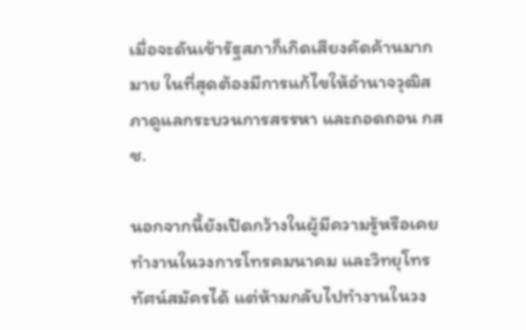เมื่อจะดันเข้ารัฐสภาก็เกิดเสียงคัดค้านมากมาย ในที่สุดต้องมีการแก้ไขให้อำนาจวุฒิสภาดูแลกระบวนการสรรหา และถอดถอน กสช.

นอกจากนี้ยังเปิดกว้างในผู้มีความรู้หรือเคยทำงานในวงการโทรคมนาคม และวิทยุโทรทัศน์สมัครได้ แต่ห้ามกลับไปทำงานในวง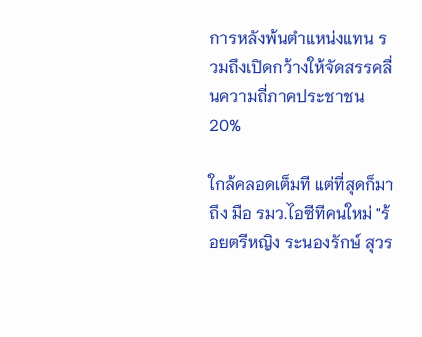การหลังพ้นตำแหน่งแทน รวมถึงเปิดกว้างให้จัดสรรคลื่นความถี่ภาคประชาชน 20%

ใกล้คลอดเต็มที แต่ที่สุดก็มาถึง มือ รมว.ไอซีทีคนใหม่ "ร้อยตรีหญิง ระนองรักษ์ สุวร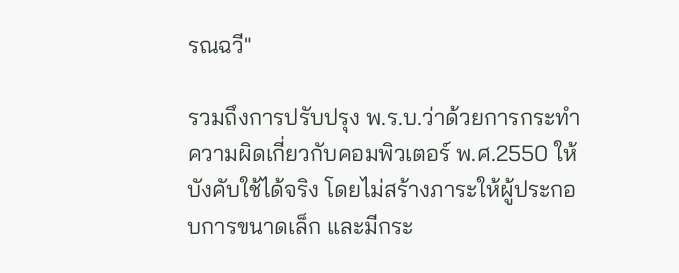รณฉวี"

รวมถึงการปรับปรุง พ.ร.บ.ว่าด้วยการกระทำความผิดเกี่ยวกับคอมพิวเตอร์ พ.ศ.2550 ให้บังคับใช้ได้จริง โดยไม่สร้างภาระให้ผู้ประกอบการขนาดเล็ก และมีกระ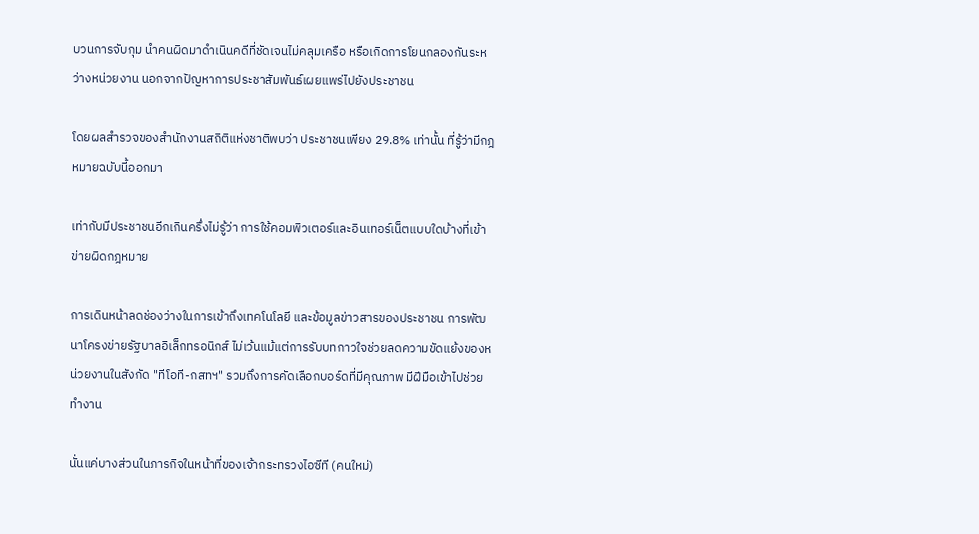บวนการจับกุม นำคนผิดมาดำเนินคดีที่ชัดเจนไม่คลุมเครือ หรือเกิดการโยนกลองกันระหว่างหน่วยงาน นอกจากปัญหาการประชาสัมพันธ์เผยแพร่ไปยังประชาชน

โดยผลสำรวจของสำนักงานสถิติแห่งชาติพบว่า ประชาชนเพียง 29.8% เท่านั้น ที่รู้ว่ามีกฎหมายฉบับนี้ออกมา

เท่ากับมีประชาชนอีกเกินครึ่งไม่รู้ว่า การใช้คอมพิวเตอร์และอินเทอร์เน็ตแบบใดบ้างที่เข้าข่ายผิดกฎหมาย

การเดินหน้าลดช่องว่างในการเข้าถึงเทคโนโลยี และข้อมูลข่าวสารของประชาชน การพัฒนาโครงข่ายรัฐบาลอิเล็กทรอนิกส์ ไม่เว้นแม้แต่การรับบทกาวใจช่วยลดความขัดแย้งของหน่วยงานในสังกัด "ทีโอที-กสทฯ" รวมถึงการคัดเลือกบอร์ดที่มีคุณภาพ มีฝีมือเข้าไปช่วยทำงาน

นั่นแค่บางส่วนในภารกิจในหน้าที่ของเจ้ากระทรวงไอซีที (คนใหม่)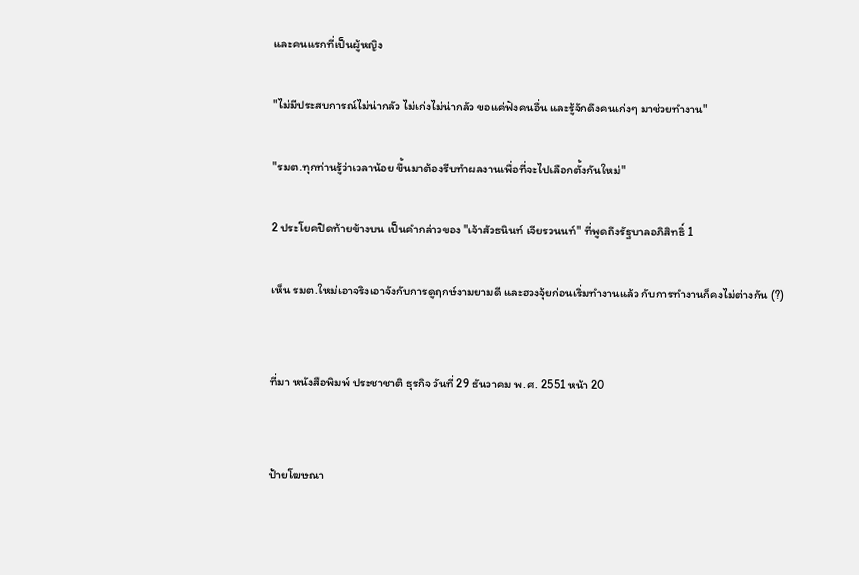และคนแรกที่เป็นผู้หญิง

"ไม่มีประสบการณ์ไม่น่ากลัว ไม่เก่งไม่น่ากลัว ขอแค่ฟังคนอื่น และรู้จักดึงคนเก่งๆ มาช่วยทำงาน"

"รมต.ทุกท่านรู้ว่าเวลาน้อย ขึ้นมาต้องรีบทำผลงานเพื่อที่จะไปเลือกตั้งกันใหม่"

2 ประโยคปิดท้ายข้างบน เป็นคำกล่าวของ "เจ้าสัวธนินท์ เจียรวนนท์" ที่พูดถึงรัฐบาลอภิสิทธิ์ 1

เห็น รมต.ใหม่เอาจริงเอาจังกับการดูฤกษ์งามยามดี และฮวงจุ้ยก่อนเริ่มทำงานแล้ว กับการทำงานก็คงไม่ต่างกัน (?)


ที่มา หนังสือพิมพ์ ประชาชาติ ธุรกิจ วันที่ 29 ธันวาคม พ.ศ. 2551 หน้า 20


ป้ายโฆษณา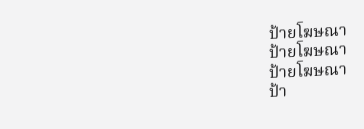ป้ายโฆษณา
ป้ายโฆษณา
ป้ายโฆษณา
ป้า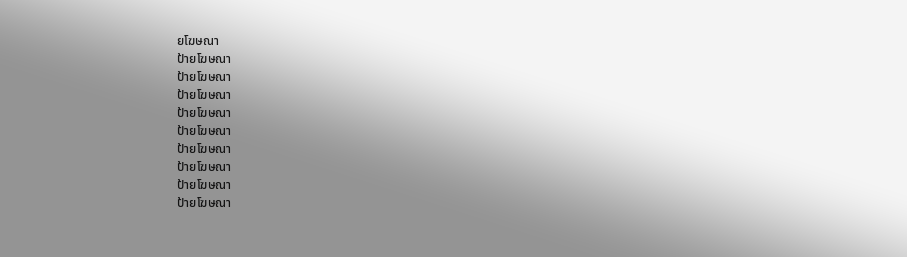ยโฆษณา
ป้ายโฆษณา
ป้ายโฆษณา
ป้ายโฆษณา
ป้ายโฆษณา
ป้ายโฆษณา
ป้ายโฆษณา
ป้ายโฆษณา
ป้ายโฆษณา
ป้ายโฆษณา